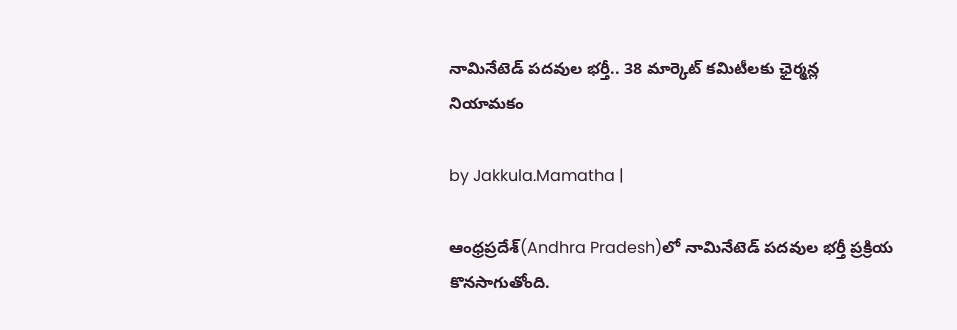నామినేటెడ్ పదవుల భర్తీ.. 38 మార్కెట్ కమిటీలకు ఛైర్మన్ల నియామకం

by Jakkula.Mamatha |

ఆంధ్రప్రదేశ్‌(Andhra Pradesh)లో నామినేటెడ్ ప‌ద‌వుల భర్తీ ప్రక్రియ కొన‌సాగుతోంది.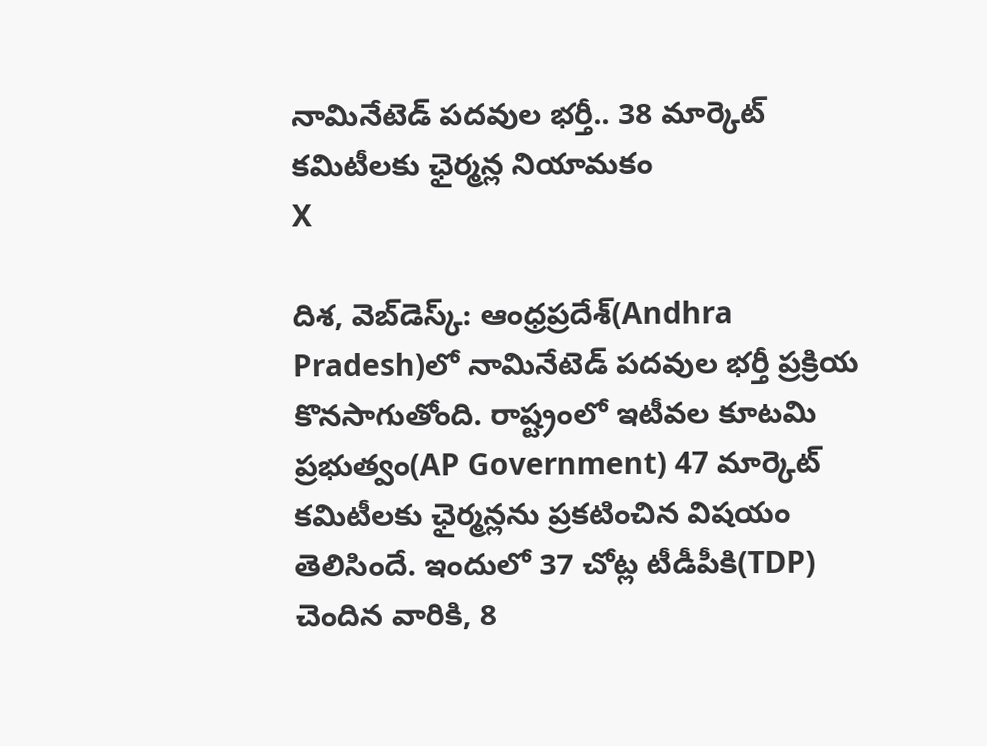నామినేటెడ్ పదవుల భర్తీ.. 38 మార్కెట్ కమిటీలకు ఛైర్మన్ల నియామకం
X

దిశ, వెబ్‌డెస్క్: ఆంధ్రప్రదేశ్‌(Andhra Pradesh)లో నామినేటెడ్ ప‌ద‌వుల భర్తీ ప్రక్రియ కొన‌సాగుతోంది. రాష్ట్రంలో ఇటీవ‌ల కూటమి ప్రభుత్వం(AP Government) 47 మార్కెట్ క‌మిటీల‌కు ఛైర్మ‌న్లను ప్ర‌క‌టించిన విషయం తెలిసిందే. ఇందులో 37 చోట్ల టీడీపీకి(TDP) చెందిన వారికి, 8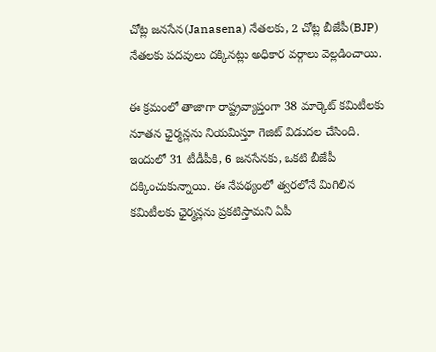చోట్ల జనసేన(Janasena) నేతలకు, 2 చోట్ల బీజేపీ(BJP) నేతలకు పదవులు దక్కినట్లు అధికార వర్గాలు వెల్లడించాయి.

ఈ క్రమంలో తాజాగా రాష్ట్రవ్యాప్తంగా 38 మార్కెట్‌ కమిటీలకు నూతన ఛైర్మన్లను నియమిస్తూ గెజిట్‌ విడుదల చేసింది. ఇందులో 31 టీడీపీకి, 6 జ‌న‌సేన‌కు, ఒక‌టి బీజేపీ దక్కించుకున్నాయి. ఈ నేపథ్యంలో త్వ‌ర‌లోనే మిగిలిన క‌మిటీల‌కు ఛైర్మ‌న్ల‌ను ప్ర‌క‌టిస్తామని ఏపీ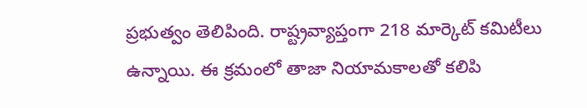ప్ర‌భుత్వం తెలిపింది. రాష్ట్ర‌వ్యాప్తంగా 218 మార్కెట్ క‌మిటీలు ఉన్నాయి. ఈ క్రమంలో తాజా నియామకాలతో కలిపి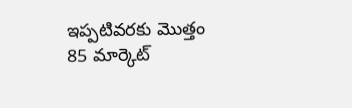ఇప్పటివరకు మొత్తం 85 మార్కెట్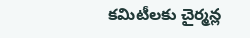కమిటీలకు చైర్మన్ల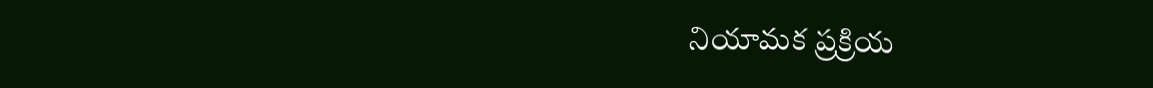నియామక ప్రక్రియ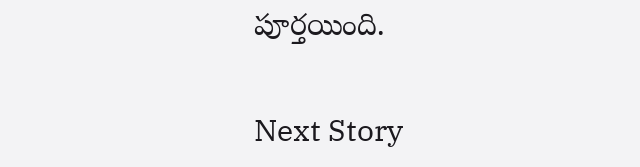పూర్తయింది.

Next Story